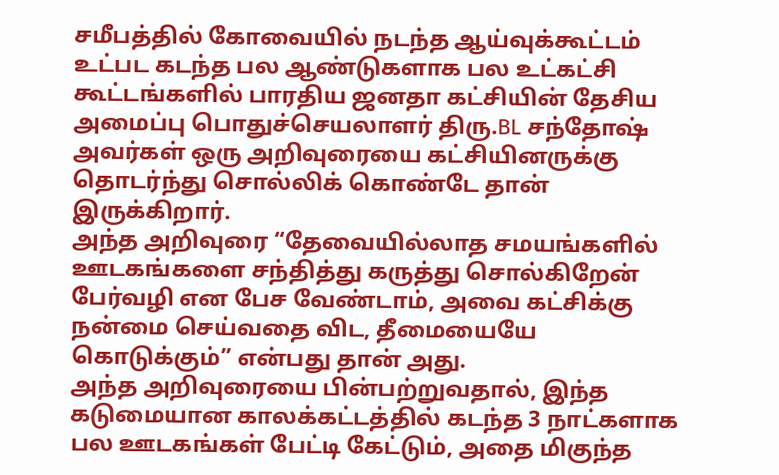சமீபத்தில் கோவையில் நடந்த ஆய்வுக்கூட்டம் உட்பட கடந்த பல ஆண்டுகளாக பல உட்கட்சி கூட்டங்களில் பாரதிய ஜனதா கட்சியின் தேசிய அமைப்பு பொதுச்செயலாளர் திரு.BL சந்தோஷ் அவர்கள் ஒரு அறிவுரையை கட்சியினருக்கு தொடர்ந்து சொல்லிக் கொண்டே தான் இருக்கிறார்.
அந்த அறிவுரை “தேவையில்லாத சமயங்களில் ஊடகங்களை சந்தித்து கருத்து சொல்கிறேன் பேர்வழி என பேச வேண்டாம், அவை கட்சிக்கு நன்மை செய்வதை விட, தீமையையே கொடுக்கும்” என்பது தான் அது.
அந்த அறிவுரையை பின்பற்றுவதால், இந்த கடுமையான காலக்கட்டத்தில் கடந்த 3 நாட்களாக பல ஊடகங்கள் பேட்டி கேட்டும், அதை மிகுந்த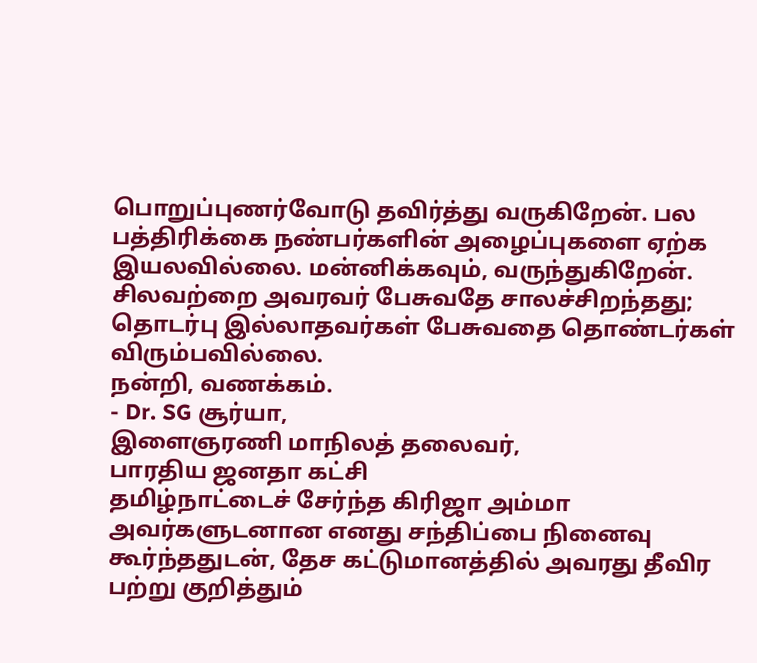பொறுப்புணர்வோடு தவிர்த்து வருகிறேன். பல பத்திரிக்கை நண்பர்களின் அழைப்புகளை ஏற்க இயலவில்லை. மன்னிக்கவும், வருந்துகிறேன்.
சிலவற்றை அவரவர் பேசுவதே சாலச்சிறந்தது; தொடர்பு இல்லாதவர்கள் பேசுவதை தொண்டர்கள் விரும்பவில்லை.
நன்றி, வணக்கம்.
- Dr. SG சூர்யா,
இளைஞரணி மாநிலத் தலைவர்,
பாரதிய ஜனதா கட்சி
தமிழ்நாட்டைச் சேர்ந்த கிரிஜா அம்மா அவர்களுடனான எனது சந்திப்பை நினைவு கூர்ந்ததுடன், தேச கட்டுமானத்தில் அவரது தீவிர பற்று குறித்தும்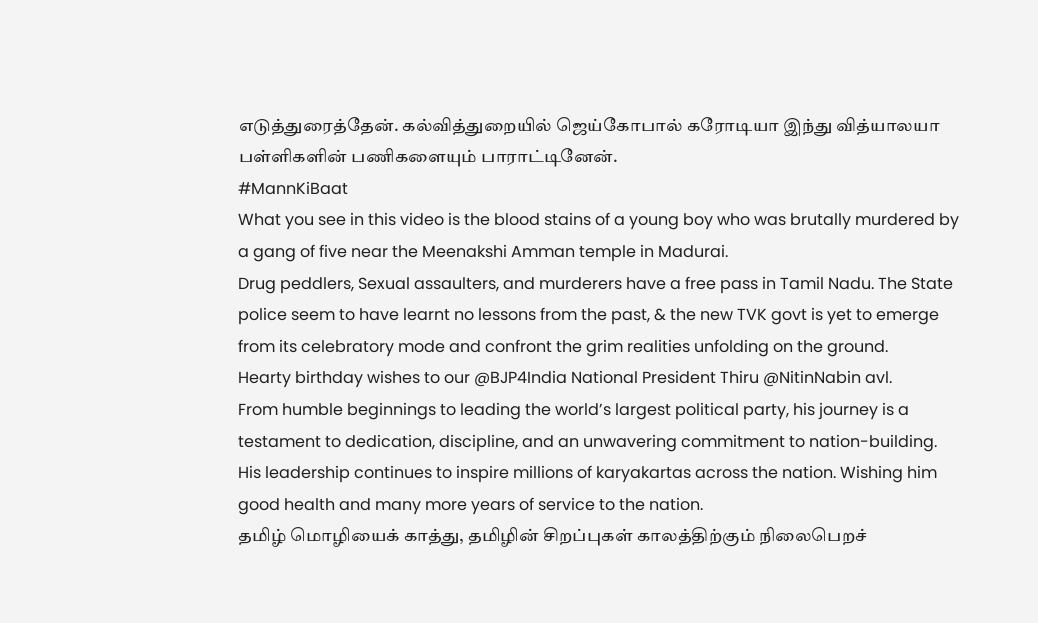எடுத்துரைத்தேன். கல்வித்துறையில் ஜெய்கோபால் கரோடியா இந்து வித்யாலயா பள்ளிகளின் பணிகளையும் பாராட்டினேன்.
#MannKiBaat
What you see in this video is the blood stains of a young boy who was brutally murdered by a gang of five near the Meenakshi Amman temple in Madurai.
Drug peddlers, Sexual assaulters, and murderers have a free pass in Tamil Nadu. The State police seem to have learnt no lessons from the past, & the new TVK govt is yet to emerge from its celebratory mode and confront the grim realities unfolding on the ground.
Hearty birthday wishes to our @BJP4India National President Thiru @NitinNabin avl.
From humble beginnings to leading the world’s largest political party, his journey is a testament to dedication, discipline, and an unwavering commitment to nation-building.
His leadership continues to inspire millions of karyakartas across the nation. Wishing him good health and many more years of service to the nation.
தமிழ் மொழியைக் காத்து, தமிழின் சிறப்புகள் காலத்திற்கும் நிலைபெறச்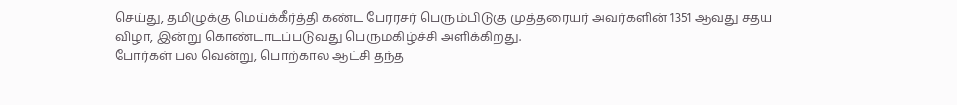செய்து, தமிழுக்கு மெய்க்கீர்த்தி கண்ட பேரரசர் பெரும்பிடுகு முத்தரையர் அவர்களின் 1351 ஆவது சதய விழா, இன்று கொண்டாடப்படுவது பெருமகிழ்ச்சி அளிக்கிறது.
போர்கள் பல வென்று, பொற்கால ஆட்சி தந்த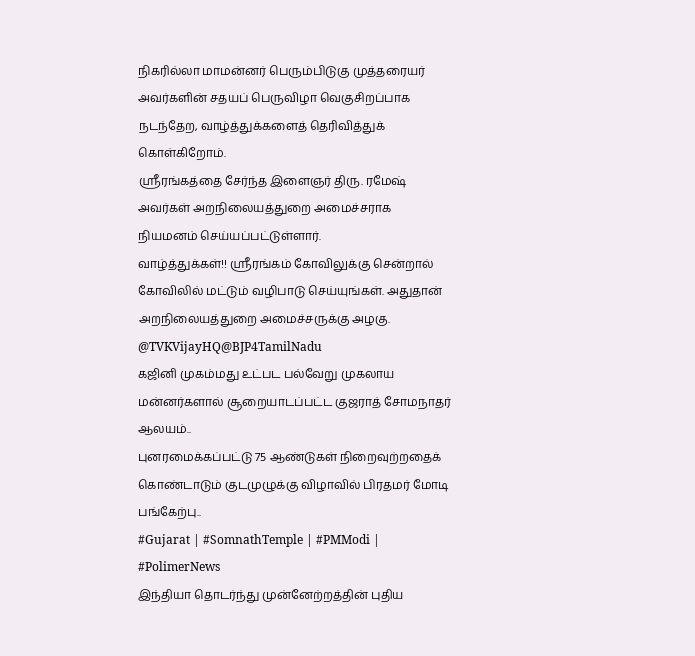நிகரில்லா மாமன்னர் பெரும்பிடுகு முத்தரையர் அவர்களின் சதயப் பெருவிழா வெகுசிறப்பாக நடந்தேற, வாழ்த்துக்களைத் தெரிவித்துக் கொள்கிறோம்.
ஸ்ரீரங்கத்தை சேர்ந்த இளைஞர் திரு. ரமேஷ் அவர்கள் அறநிலையத்துறை அமைச்சராக நியமனம் செய்யப்பட்டுள்ளார்.
வாழ்த்துக்கள்!! ஸ்ரீரங்கம் கோவிலுக்கு சென்றால் கோவிலில் மட்டும் வழிபாடு செய்யுங்கள். அதுதான் அறநிலையத்துறை அமைச்சருக்கு அழகு.
@TVKVijayHQ@BJP4TamilNadu
கஜினி முகம்மது உட்பட பல்வேறு முகலாய மன்னர்களால் சூறையாடப்பட்ட குஜராத் சோமநாதர் ஆலயம்..
புனரமைக்கப்பட்டு 75 ஆண்டுகள் நிறைவுற்றதைக் கொண்டாடும் குடமுழுக்கு விழாவில் பிரதமர் மோடி பங்கேற்பு..
#Gujarat | #SomnathTemple | #PMModi | #PolimerNews
இந்தியா தொடர்ந்து முன்னேற்றத்தின் புதிய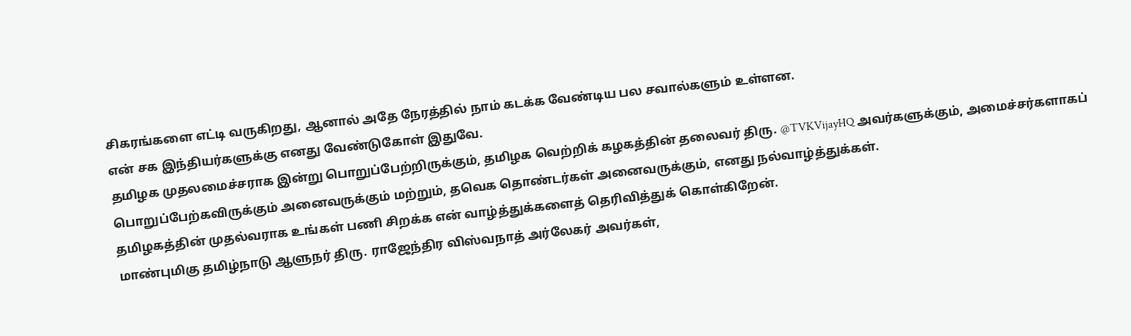சிகரங்களை எட்டி வருகிறது, ஆனால் அதே நேரத்தில் நாம் கடக்க வேண்டிய பல சவால்களும் உள்ளன.
என் சக இந்தியர்களுக்கு எனது வேண்டுகோள் இதுவே.
தமிழக முதலமைச்சராக இன்று பொறுப்பேற்றிருக்கும், தமிழக வெற்றிக் கழகத்தின் தலைவர் திரு. @TVKVijayHQ அவர்களுக்கும், அமைச்சர்களாகப் பொறுப்பேற்கவிருக்கும் அனைவருக்கும் மற்றும், தவெக தொண்டர்கள் அனைவருக்கும், எனது நல்வாழ்த்துக்கள்.
தமிழகத்தின் முதல்வராக உங்கள் பணி சிறக்க என் வாழ்த்துக்களைத் தெரிவித்துக் கொள்கிறேன்.
மாண்புமிகு தமிழ்நாடு ஆளுநர் திரு. ராஜேந்திர விஸ்வநாத் அர்லேகர் அவர்கள்,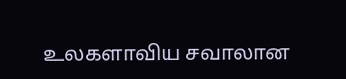உலகளாவிய சவாலான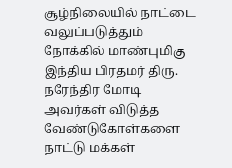சூழ்நிலையில் நாட்டை வலுப்படுத்தும் நோக்கில் மாண்புமிகு இந்திய பிரதமர் திரு. நரேந்திர மோடி அவர்கள் விடுத்த வேண்டுகோள்களை நாட்டு மக்கள்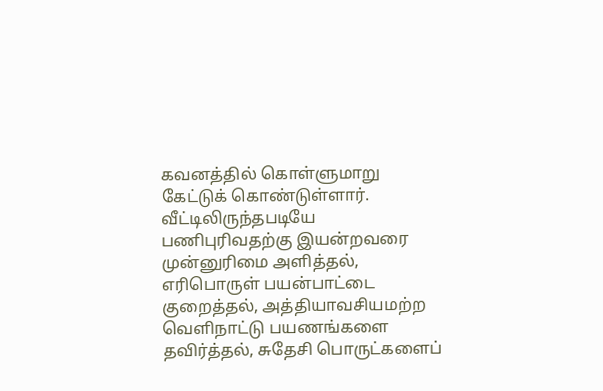கவனத்தில் கொள்ளுமாறு கேட்டுக் கொண்டுள்ளார்.
வீட்டிலிருந்தபடியே பணிபுரிவதற்கு இயன்றவரை முன்னுரிமை அளித்தல், எரிபொருள் பயன்பாட்டை குறைத்தல், அத்தியாவசியமற்ற வெளிநாட்டு பயணங்களை தவிர்த்தல், சுதேசி பொருட்களைப்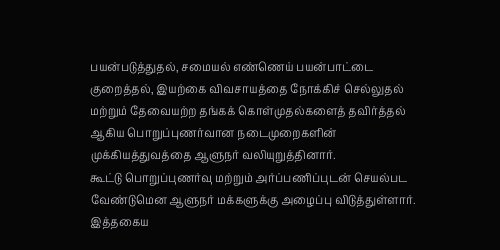பயன்படுத்துதல், சமையல் எண்ணெய் பயன்பாட்டை குறைத்தல், இயற்கை விவசாயத்தை நோக்கிச் செல்லுதல் மற்றும் தேவையற்ற தங்கக் கொள்முதல்களைத் தவிர்த்தல் ஆகிய பொறுப்புணர்வான நடைமுறைகளின் முக்கியத்துவத்தை ஆளுநர் வலியுறுத்தினார்.
கூட்டு பொறுப்புணர்வு மற்றும் அர்ப்பணிப்புடன் செயல்பட வேண்டுமென ஆளுநர் மக்களுக்கு அழைப்பு விடுத்துள்ளார். இத்தகைய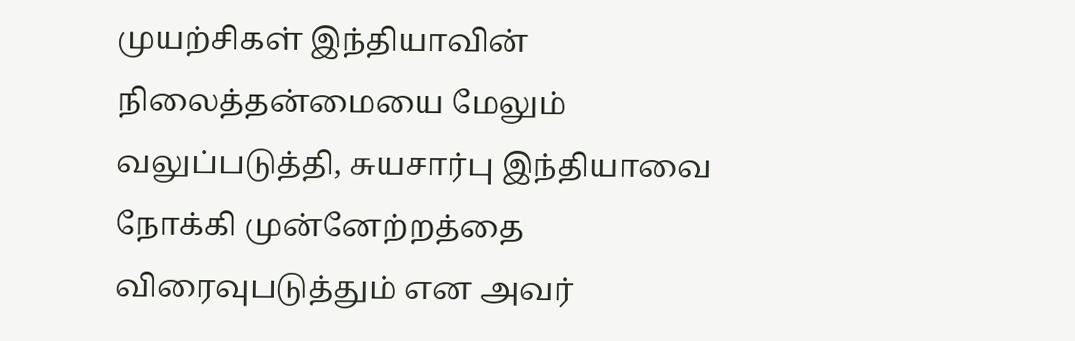முயற்சிகள் இந்தியாவின் நிலைத்தன்மையை மேலும் வலுப்படுத்தி, சுயசார்பு இந்தியாவை நோக்கி முன்னேற்றத்தை விரைவுபடுத்தும் என அவர்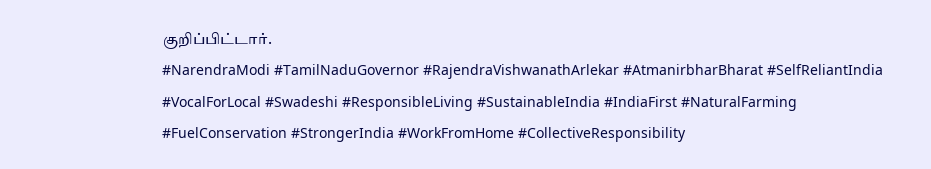குறிப்பிட்டார்.
#NarendraModi #TamilNaduGovernor #RajendraVishwanathArlekar #AtmanirbharBharat #SelfReliantIndia #VocalForLocal #Swadeshi #ResponsibleLiving #SustainableIndia #IndiaFirst #NaturalFarming #FuelConservation #StrongerIndia #WorkFromHome #CollectiveResponsibility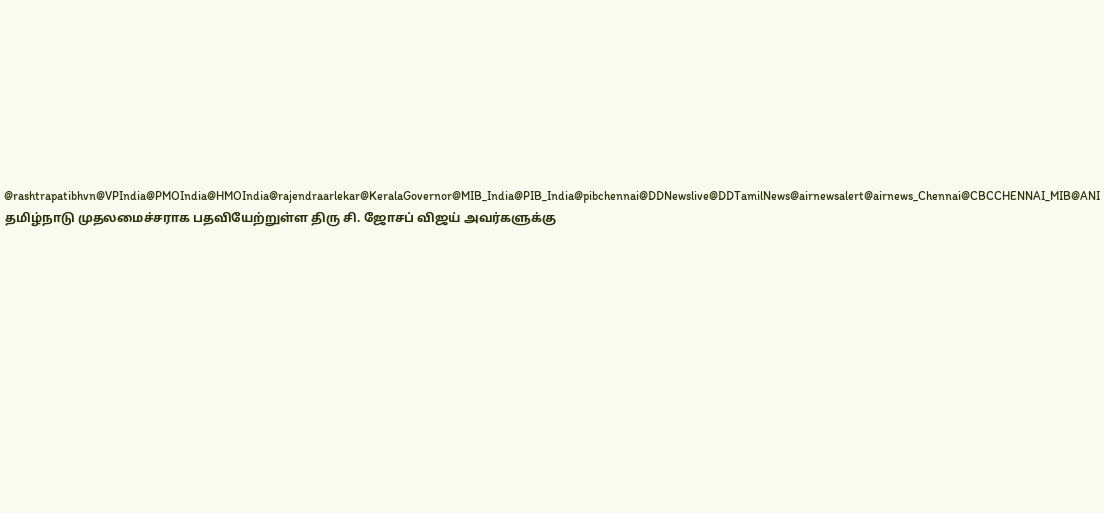@rashtrapatibhvn@VPIndia@PMOIndia@HMOIndia@rajendraarlekar@KeralaGovernor@MIB_India@PIB_India@pibchennai@DDNewslive@DDTamilNews@airnewsalert@airnews_Chennai@CBCCHENNAI_MIB@ANI
தமிழ்நாடு முதலமைச்சராக பதவியேற்றுள்ள திரு சி. ஜோசப் விஜய் அவர்களுக்கு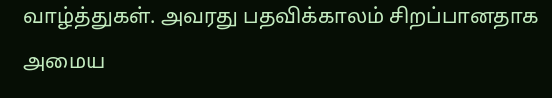வாழ்த்துகள். அவரது பதவிக்காலம் சிறப்பானதாக அமைய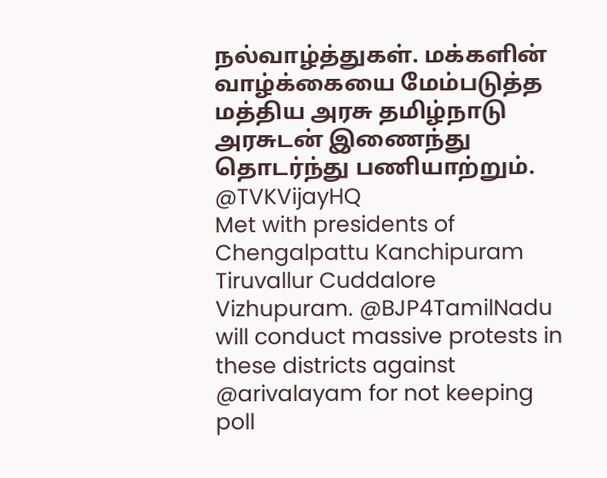நல்வாழ்த்துகள். மக்களின் வாழ்க்கையை மேம்படுத்த மத்திய அரசு தமிழ்நாடு அரசுடன் இணைந்து தொடர்ந்து பணியாற்றும்.
@TVKVijayHQ
Met with presidents of Chengalpattu Kanchipuram Tiruvallur Cuddalore Vizhupuram. @BJP4TamilNadu will conduct massive protests in these districts against @arivalayam for not keeping poll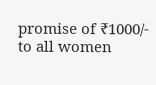promise of ₹1000/- to all women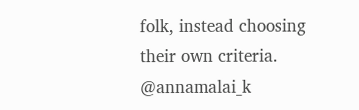folk, instead choosing their own criteria. @annamalai_k